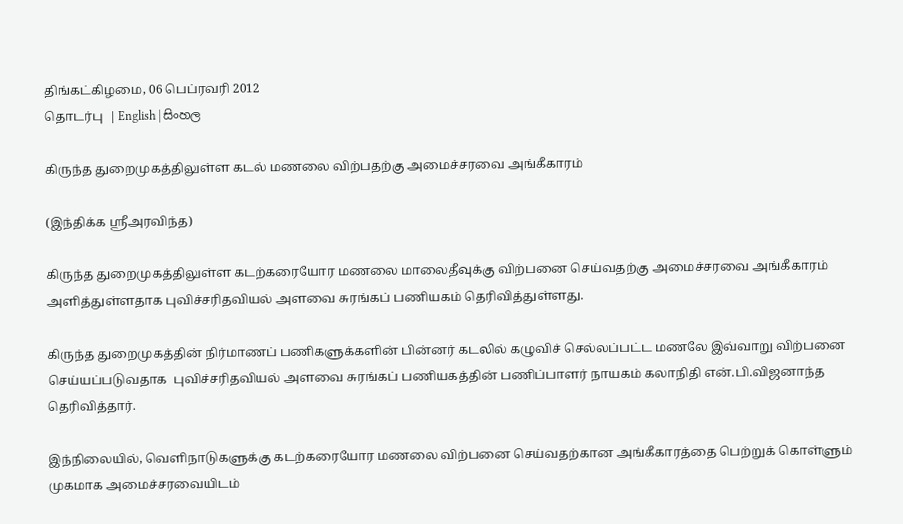திங்கட்கிழமை, 06 பெப்ரவரி 2012
தொடர்பு  | English | සිංහල

கிருந்த துறைமுகத்திலுள்ள கடல் மணலை விற்பதற்கு அமைச்சரவை அங்கீகாரம்

(இந்திக்க ஸ்ரீஅரவிந்த)

கிருந்த துறைமுகத்திலுள்ள கடற்கரையோர மணலை மாலைதீவுக்கு விற்பனை செய்வதற்கு அமைச்சரவை அங்கீகாரம் அளித்துள்ளதாக புவிச்சரிதவியல் அளவை சுரங்கப் பணியகம் தெரிவித்துள்ளது.

கிருந்த துறைமுகத்தின் நிர்மாணப் பணிகளுக்களின் பின்னர் கடலில் கழுவிச் செல்லப்பட்ட மணலே இவ்வாறு விற்பனை செய்யப்படுவதாக  புவிச்சரிதவியல் அளவை சுரங்கப் பணியகத்தின் பணிப்பாளர் நாயகம் கலாநிதி என்.பி.விஜனாந்த தெரிவித்தார்.

இந்நிலையில், வெளிநாடுகளுக்கு கடற்கரையோர மணலை விற்பனை செய்வதற்கான அங்கீகாரத்தை பெற்றுக் கொள்ளும் முகமாக அமைச்சரவையிடம்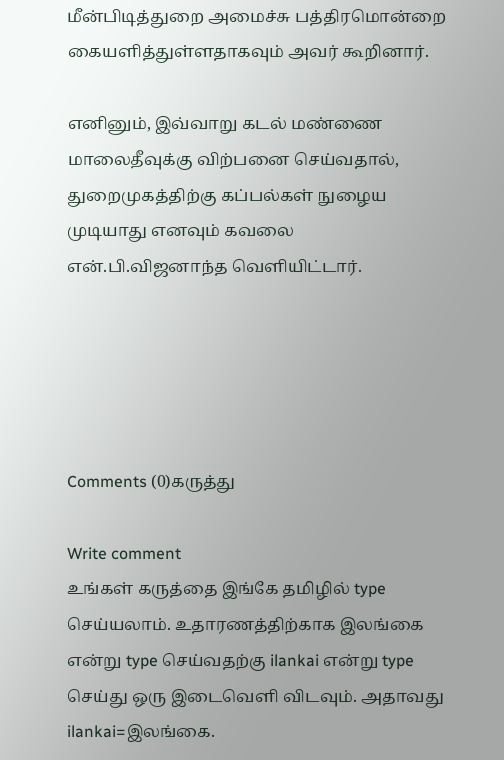மீன்பிடித்துறை அமைச்சு பத்திரமொன்றை கையளித்துள்ளதாகவும் அவர் கூறினார்.

எனினும், இவ்வாறு கடல் மண்ணை மாலைதீவுக்கு விற்பனை செய்வதால், துறைமுகத்திற்கு கப்பல்கள் நுழைய முடியாது எனவும் கவலை என்.பி.விஜனாந்த வெளியிட்டார்.





Comments (0)கருத்து

Write comment
உங்கள் கருத்தை இங்கே தமிழில் type செய்யலாம். உதாரணத்திற்காக இலங்கை என்று type செய்வதற்கு ilankai என்று type செய்து ஒரு இடைவெளி விடவும். அதாவது ilankai=இலங்கை.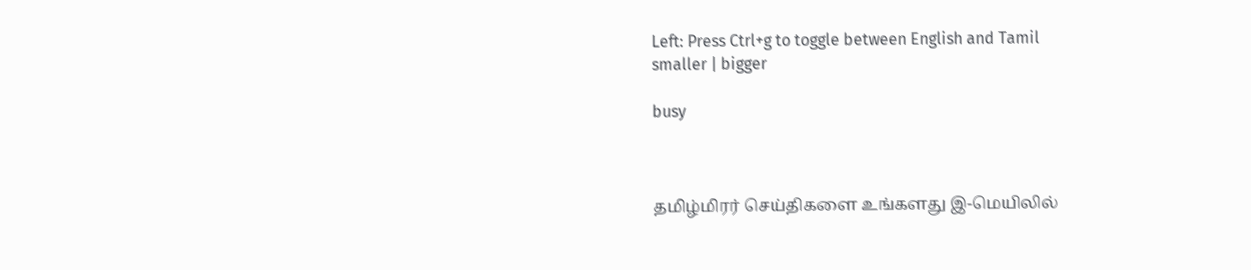Left: Press Ctrl+g to toggle between English and Tamil
smaller | bigger

busy



தமிழ்மிரர் செய்திகளை உங்களது இ-மெயிலில்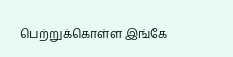பெற்றுக்கொள்ள இங்கே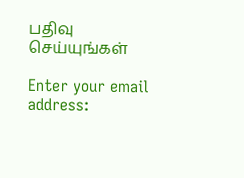பதிவு செய்யுங்கள்

Enter your email address: